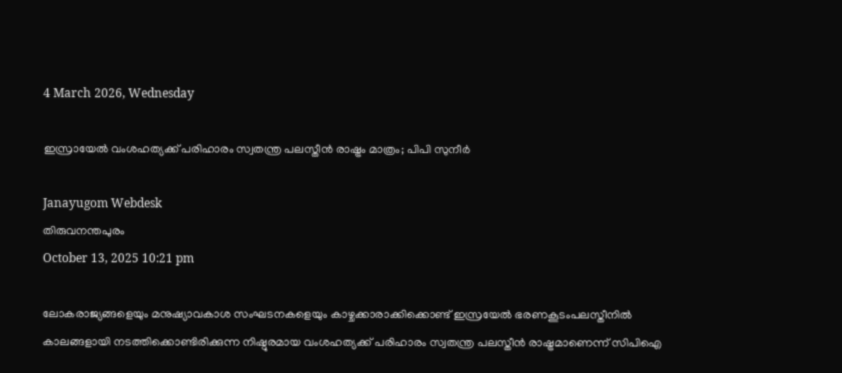4 March 2026, Wednesday

ഇസ്രായേൽ വംശഹത്യക്ക് പരിഹാരം സ്വതന്ത്ര പലസ്തീൻ രാഷ്ട്രം മാത്രം; പിപി സുനീർ

Janayugom Webdesk
തിരുവനന്തപുരം
October 13, 2025 10:21 pm

ലോകരാജ്യങ്ങളെയും മനുഷ്യാവകാശ സംഘടനകളെയും കാഴ്ചക്കാരാക്കിക്കൊണ്ട് ഇസ്രയേൽ ഭരണകൂടംപലസ്തീനിൽ കാലങ്ങളായി നടത്തിക്കൊണ്ടിരിക്കുന്ന നിഷ്ഠൂരമായ വംശഹത്യക്ക് പരിഹാരം സ്വതന്ത്ര പലസ്തീൻ രാഷ്ട്രമാണെന്ന് സിപിഐ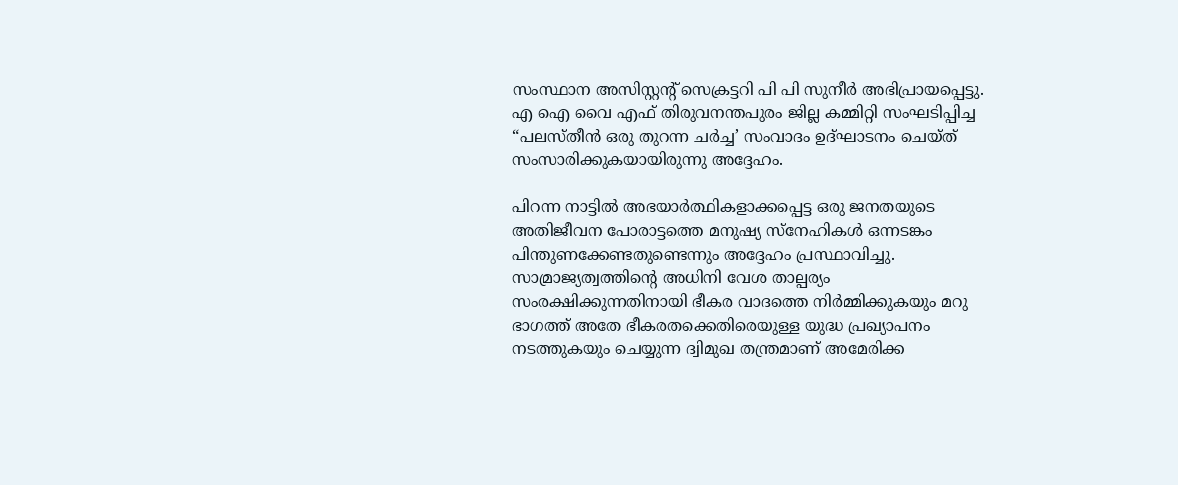സംസ്ഥാന അസിസ്റ്റന്റ് സെക്രട്ടറി പി പി സുനീർ അഭിപ്രായപ്പെട്ടു. എ ഐ വൈ എഫ് തിരുവനന്തപുരം ജില്ല കമ്മിറ്റി സംഘടിപ്പിച്ച “പലസ്തീൻ ഒരു തുറന്ന ചർച്ച’ സംവാദം ഉദ്ഘാടനം ചെയ്ത് സംസാരിക്കുകയായിരുന്നു അദ്ദേഹം.

പിറന്ന നാട്ടിൽ അഭയാർത്ഥികളാക്കപ്പെട്ട ഒരു ജനതയുടെ അതിജീവന പോരാട്ടത്തെ മനുഷ്യ സ്നേഹികൾ ഒന്നടങ്കം പിന്തുണക്കേണ്ടതുണ്ടെന്നും അദ്ദേഹം പ്രസ്ഥാവിച്ചു. സാമ്രാജ്യത്വത്തിന്റെ അധിനി വേശ താല്പര്യം സംരക്ഷിക്കുന്നതിനായി ഭീകര വാദത്തെ നിർമ്മിക്കുകയും മറു ഭാഗത്ത് അതേ ഭീകരതക്കെതിരെയുള്ള യുദ്ധ പ്രഖ്യാപനം നടത്തുകയും ചെയ്യുന്ന ദ്വിമുഖ തന്ത്രമാണ് അമേരിക്ക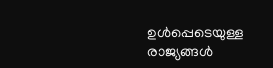ഉൾപ്പെടെയുള്ള രാജ്യങ്ങൾ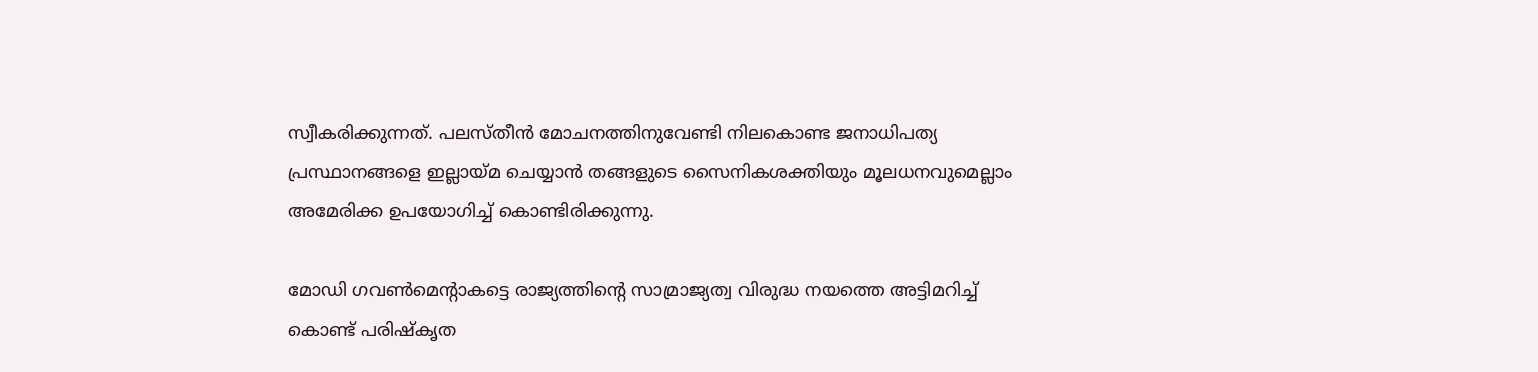സ്വീകരിക്കുന്നത്. പലസ്തീൻ മോചനത്തിനുവേണ്ടി നിലകൊണ്ട ജനാധിപത്യ പ്രസ്ഥാനങ്ങളെ ഇല്ലായ്മ ചെയ്യാൻ തങ്ങളുടെ സൈനികശക്തിയും മൂലധനവുമെല്ലാം അമേരിക്ക ഉപയോഗിച്ച് കൊണ്ടിരിക്കുന്നു.

മോഡി ഗവൺമെന്റാകട്ടെ രാജ്യത്തിന്റെ സാമ്രാജ്യത്വ വിരുദ്ധ നയത്തെ അട്ടിമറിച്ച് കൊണ്ട് പരിഷ്കൃത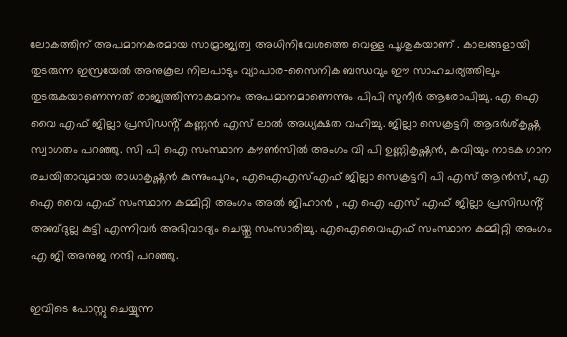ലോകത്തിന് അപമാനകരമായ സാമ്രാജ്യത്വ അധിനിവേശത്തെ വെള്ള പൂശുകയാണ് . കാലങ്ങളായി തുടരുന്ന ഇസ്രയേൽ അനുകൂല നിലപാടും വ്യാപാര‑സൈനിക ബന്ധവും ഈ സാഹചര്യത്തിലും തുടരുകയാണെന്നത് രാജ്യത്തിന്നാകമാനം അപമാനമാണെന്നും പിപി സുനീർ ആരോപിച്ചു. എ ഐ വൈ എഫ് ജില്ലാ പ്രസിഡൻ്റ് കണ്ണൻ എസ് ലാൽ അധ്യക്ഷത വഹിച്ചു. ജില്ലാ സെക്രട്ടറി ആദർശ്കൃഷ്ണ സ്വാഗതം പറഞ്ഞു. സി പി ഐ സംസ്ഥാന കൗൺസിൽ അംഗം വി പി ഉണ്ണികൃഷ്ണൻ, കവിയും നാടക ഗാന രചയിതാവുമായ രാധാകൃഷ്ണൻ കുന്നുംപുറം, എഐഎസ്എഫ് ജില്ലാ സെക്രട്ടറി പി എസ് ആൻസ്, എ ഐ വൈ എഫ് സംസ്ഥാന കമ്മിറ്റി അംഗം അൽ ജിഹാൻ , എ ഐ എസ് എഫ് ജില്ലാ പ്രസിഡൻ്റ് അബ്ദുല്ല കുട്ടി എന്നിവർ അഭിവാദ്യം ചെയ്തു സംസാരിച്ചു. എഐവൈഎഫ് സംസ്ഥാന കമ്മിറ്റി അംഗം എ ജി അനുജ നന്ദി പറഞ്ഞു.

ഇവിടെ പോസ്റ്റു ചെയ്യുന്ന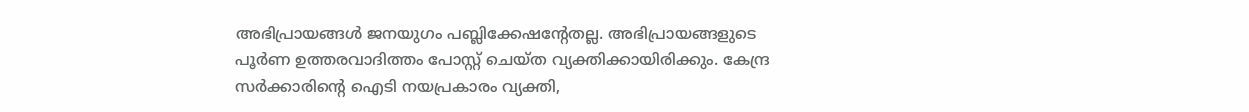അഭിപ്രായങ്ങള്‍ ജനയുഗം പബ്ലിക്കേഷന്റേതല്ല. അഭിപ്രായങ്ങളുടെ പൂര്‍ണ ഉത്തരവാദിത്തം പോസ്റ്റ് ചെയ്ത വ്യക്തിക്കായിരിക്കും. കേന്ദ്ര സര്‍ക്കാരിന്റെ ഐടി നയപ്രകാരം വ്യക്തി,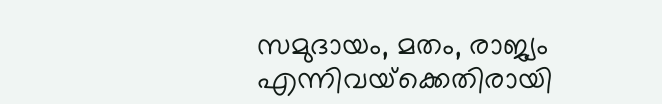സമുദായം, മതം, രാജ്യം എന്നിവയ്‌ക്കെതിരായി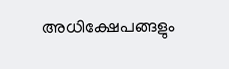അധിക്ഷേപങ്ങളും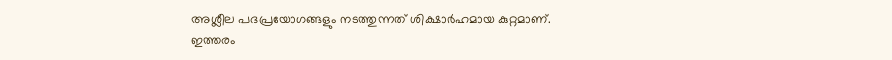അശ്ലീല പദപ്രയോഗങ്ങളും നടത്തുന്നത് ശിക്ഷാര്‍ഹമായ കുറ്റമാണ്. ഇത്തരം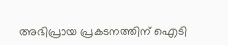അഭിപ്രായ പ്രകടനത്തിന് ഐടി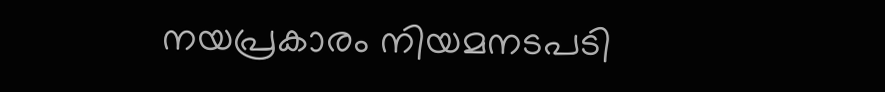നയപ്രകാരം നിയമനടപടി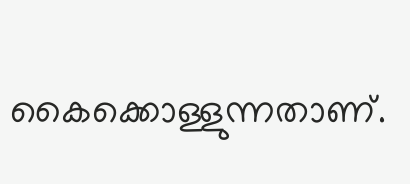കൈക്കൊള്ളുന്നതാണ്.